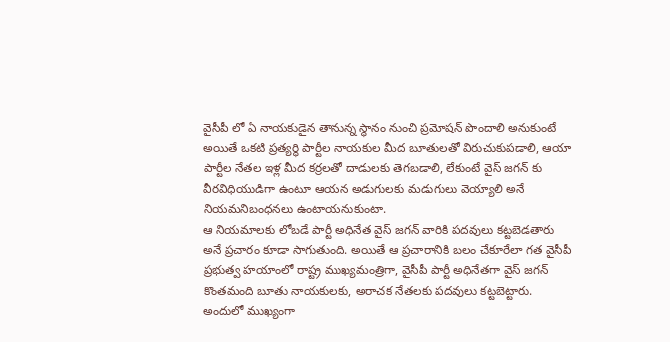వైసీపీ లో ఏ నాయకుడైన తానున్న స్థానం నుంచి ప్రమోషన్ పొందాలి అనుకుంటే అయితే ఒకటి ప్రత్యర్థి పార్టీల నాయకుల మీద బూతులతో విరుచుకుపడాలి, ఆయా పార్టీల నేతల ఇళ్ల మీద కర్రలతో దాడులకు తెగబడాలి, లేకుంటే వైస్ జగన్ కు వీరవిధియుడిగా ఉంటూ ఆయన అడుగులకు మడుగులు వెయ్యాలి అనే నియమనిబంధనలు ఉంటాయనుకుంటా.
ఆ నియమాలకు లోబడే పార్టీ అధినేత వైస్ జగన్ వారికి పదవులు కట్టబెడతారు అనే ప్రచారం కూడా సాగుతుంది. అయితే ఆ ప్రచారానికి బలం చేకూరేలా గత వైసీపీ ప్రభుత్వ హయాంలో రాష్ట్ర ముఖ్యమంత్రిగా, వైసీపీ పార్టీ అధినేతగా వైస్ జగన్ కొంతమంది బూతు నాయకులకు, అరాచక నేతలకు పదవులు కట్టబెట్టారు.
అందులో ముఖ్యంగా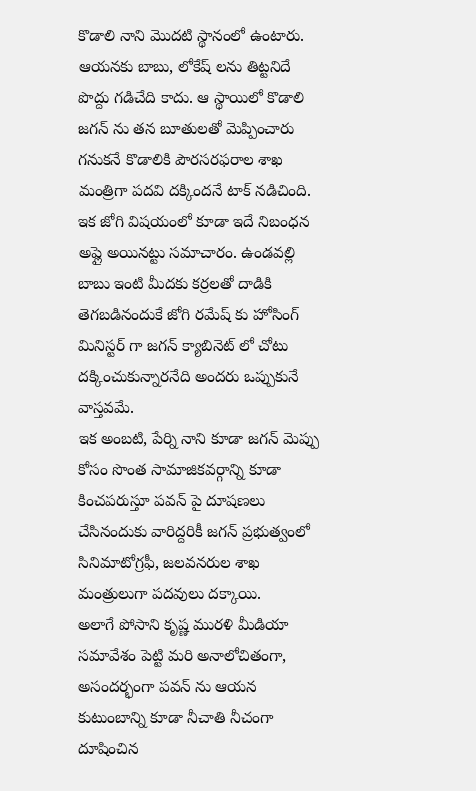కొడాలి నాని మొదటి స్థానంలో ఉంటారు. ఆయనకు బాబు, లోకేష్ లను తిట్టనిదే పొద్దు గడిచేది కాదు. ఆ స్థాయిలో కొడాలి జగన్ ను తన బూతులతో మెప్పించారు గనుకనే కొడాలికి పౌరసరఫరాల శాఖ మంత్రిగా పదవి దక్కిందనే టాక్ నడిచింది.
ఇక జోగి విషయంలో కూడా ఇదే నిబంధన అప్లై అయినట్టు సమాచారం. ఉండవల్లి బాబు ఇంటి మీదకు కర్రలతో దాడికి తెగబడినందుకే జోగి రమేష్ కు హోసింగ్ మినిస్టర్ గా జగన్ క్యాబినెట్ లో చోటు దక్కించుకున్నారనేది అందరు ఒప్పుకునే వాస్తవమే.
ఇక అంబటి, పేర్ని నాని కూడా జగన్ మెప్పు కోసం సొంత సామాజికవర్గాన్ని కూడా కించపరుస్తూ పవన్ పై దూషణలు చేసినందుకు వారిద్దరికీ జగన్ ప్రభుత్వంలో సినిమాటోగ్రఫీ, జలవనరుల శాఖ మంత్రులుగా పదవులు దక్కాయి.
అలాగే పోసాని కృష్ణ మురళి మీడియా సమావేశం పెట్టి మరి అనాలోచితంగా, అసందర్భంగా పవన్ ను ఆయన కుటుంబాన్ని కూడా నీచాతి నీచంగా దూషించిన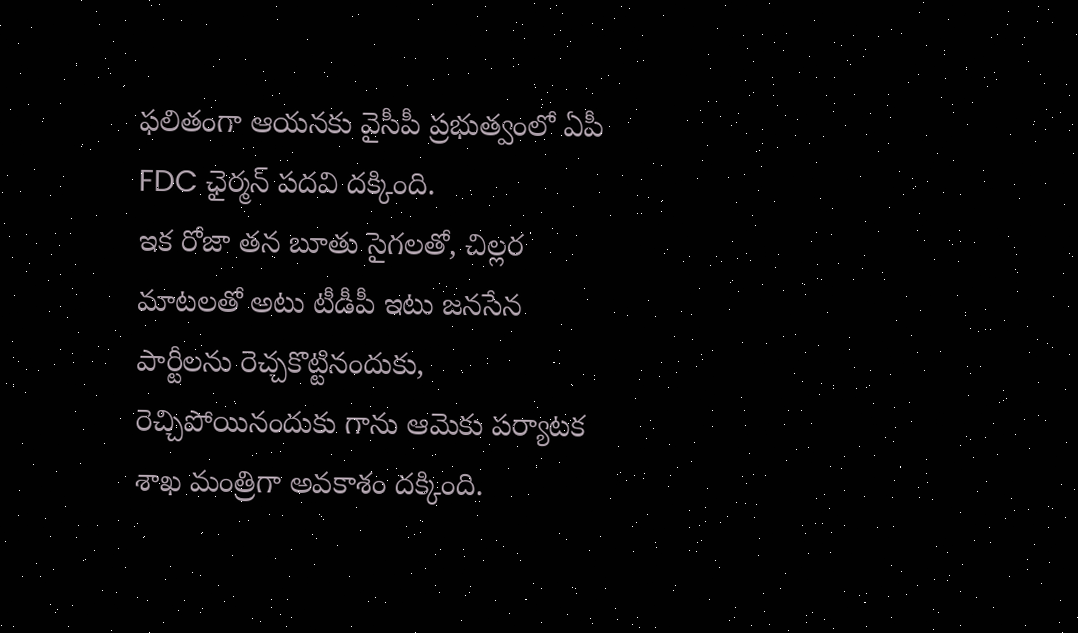ఫలితంగా ఆయనకు వైసీపీ ప్రభుత్వంలో ఏపీ FDC ఛైర్మన్ పదవి దక్కింది.
ఇక రోజా తన బూతు సైగలతో, చిల్లర మాటలతో అటు టీడీపీ ఇటు జనసేన పార్టీలను రెచ్చకొట్టినందుకు, రెచ్చిపోయినందుకు గాను ఆమెకు పర్యాటక శాఖ మంత్రిగా అవకాశం దక్కింది.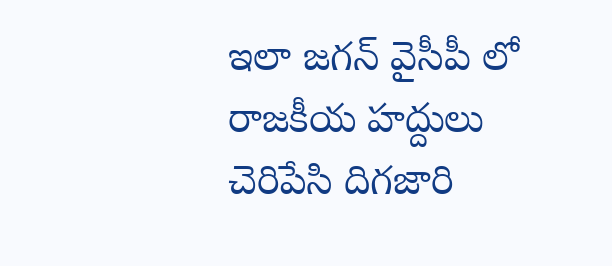ఇలా జగన్ వైసీపీ లో రాజకీయ హద్దులు చెరిపేసి దిగజారి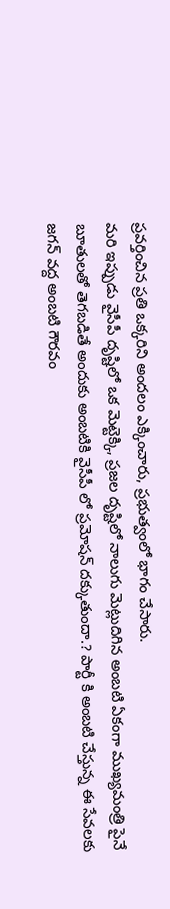ప్రవర్తించిన ప్రతి ఒక్కరిని అందలం ఎక్కించారు, ప్రభుత్వంలో భాగం చేసారు.
మరి ఇప్పుడు వైసీపీ దృష్టిలో ఒక మెట్టెక్కి, ప్రజల దృష్టిలో నాలుగు మెట్లుదిగిన అంబటి ఏకంగా ముఖ్యమంత్రి పైనే బూతులతో తెగబడితే అందుకు అంబటికి వైసీపీ లో ప్రమోషన్ దక్కుతుందా.? పార్టీ కి అంబటి చేస్తున్న ఈ సేవలకు జగన్ వద్ద అంబటి గౌరవం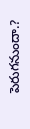పెరుగనుందా.?